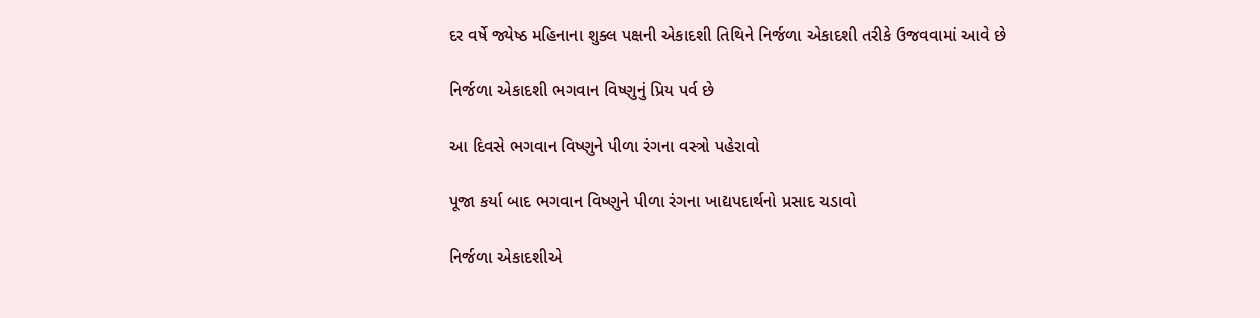દર વર્ષે જ્યેષ્ઠ મહિનાના શુક્લ પક્ષની એકાદશી તિથિને નિર્જળા એકાદશી તરીકે ઉજવવામાં આવે છે

નિર્જળા એકાદશી ભગવાન વિષ્ણુનું પ્રિય પર્વ છે

આ દિવસે ભગવાન વિષ્ણુને પીળા રંગના વસ્ત્રો પહેરાવો

પૂજા કર્યા બાદ ભગવાન વિષ્ણુને પીળા રંગના ખાદ્યપદાર્થનો પ્રસાદ ચડાવો

નિર્જળા એકાદશીએ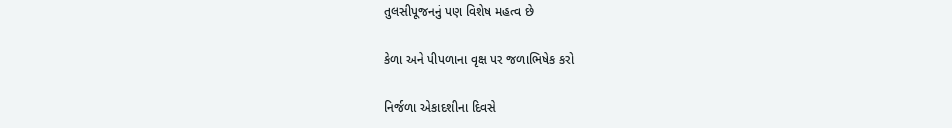તુલસીપૂજનનું પણ વિશેષ મહત્વ છે

કેળા અને પીપળાના વૃક્ષ પર જળાભિષેક કરો

નિર્જળા એકાદશીના દિવસે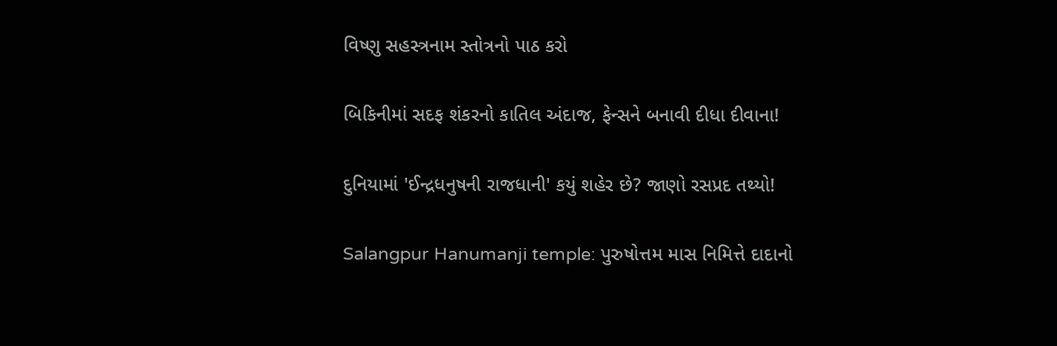વિષ્ણુ સહસ્ત્રનામ સ્તોત્રનો પાઠ કરો

બિકિનીમાં સદફ શંકરનો કાતિલ અંદાજ, ફેન્સને બનાવી દીધા દીવાના!

દુનિયામાં 'ઈન્દ્રધનુષની રાજધાની' કયું શહેર છે? જાણો રસપ્રદ તથ્યો!

Salangpur Hanumanji temple: પુરુષોત્તમ માસ નિમિત્તે દાદાનો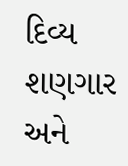દિવ્ય શણગાર અને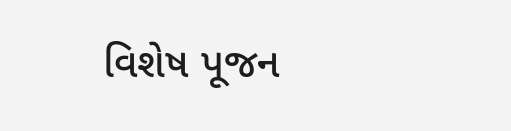વિશેષ પૂજન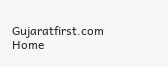Gujaratfirst.com Home